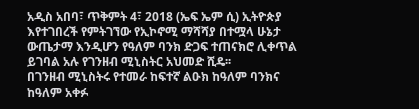አዲስ አበባ፣ ጥቅምት 4፣ 2018 (ኤፍ ኤም ሲ) ኢትዮጵያ እየተገበረች የምትገኘው የኢኮኖሚ ማሻሻያ በተሟላ ሁኔታ ውጤታማ እንዲሆን የዓለም ባንክ ድጋፍ ተጠናክሮ ሊቀጥል ይገባል አሉ የገንዘብ ሚኒስትር አህመድ ሺዴ፡፡
በገንዘብ ሚኒስትሩ የተመራ ከፍተኛ ልዑክ ከዓለም ባንክና ከዓለም አቀፉ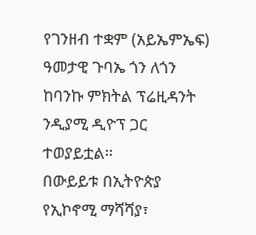የገንዘብ ተቋም (አይኤምኤፍ) ዓመታዊ ጉባኤ ጎን ለጎን ከባንኩ ምክትል ፕሬዚዳንት ንዲያሚ ዲዮፕ ጋር ተወያይቷል፡፡
በውይይቱ በኢትዮጵያ የኢኮኖሚ ማሻሻያ፣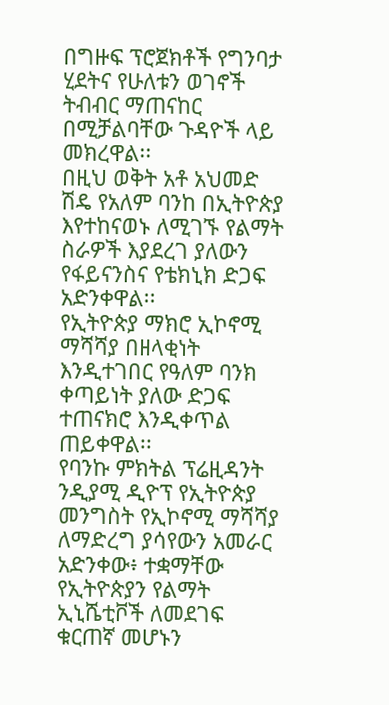በግዙፍ ፕሮጀክቶች የግንባታ ሂደትና የሁለቱን ወገኖች ትብብር ማጠናከር በሚቻልባቸው ጉዳዮች ላይ መክረዋል፡፡
በዚህ ወቅት አቶ አህመድ ሽዴ የአለም ባንከ በኢትዮጵያ እየተከናወኑ ለሚገኙ የልማት ስራዎች እያደረገ ያለውን የፋይናንስና የቴክኒክ ድጋፍ አድንቀዋል፡፡
የኢትዮጵያ ማክሮ ኢኮኖሚ ማሻሻያ በዘላቂነት እንዲተገበር የዓለም ባንክ ቀጣይነት ያለው ድጋፍ ተጠናክሮ እንዲቀጥል ጠይቀዋል፡፡
የባንኩ ምክትል ፕሬዚዳንት ንዲያሚ ዲዮፕ የኢትዮጵያ መንግስት የኢኮኖሚ ማሻሻያ ለማድረግ ያሳየውን አመራር አድንቀው፥ ተቋማቸው የኢትዮጵያን የልማት ኢኒሼቲቮች ለመደገፍ ቁርጠኛ መሆኑን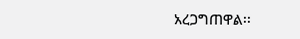አረጋግጠዋል፡፡